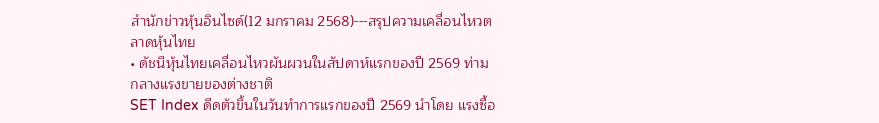สำนักข่าวหุ้นอินไซด์(12 มกราคม 2568)---สรุปความเคลื่อนไหวตลาดหุ้นไทย
• ดัชนีหุ้นไทยเคลื่อนไหวผันผวนในสัปดาห์แรกของปี 2569 ท่ามกลางแรงขายของต่างชาติ
SET Index ดีดตัวขึ้นในวันทำการแรกของปี 2569 นำโดย แรงซื้อ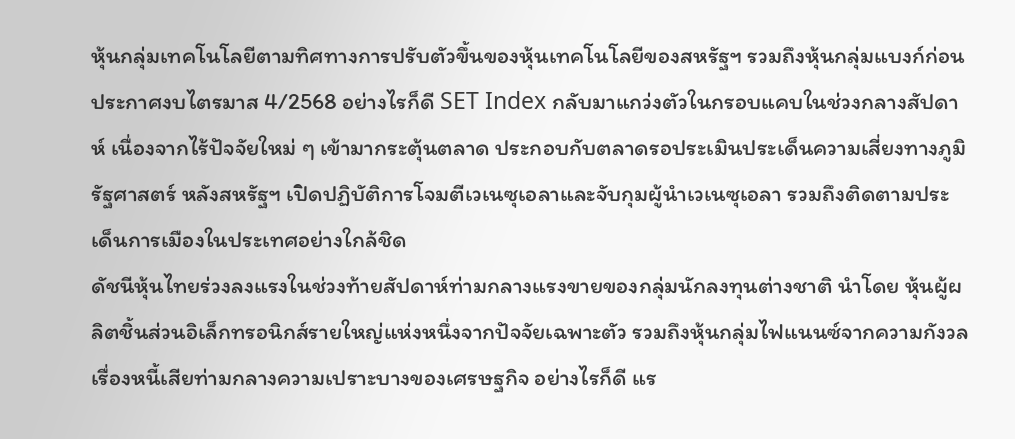หุ้นกลุ่มเทคโนโลยีตามทิศทางการปรับตัวขึ้นของหุ้นเทคโนโลยีของสหรัฐฯ รวมถึงหุ้นกลุ่มแบงก์ก่อนประกาศงบไตรมาส 4/2568 อย่างไรก็ดี SET Index กลับมาแกว่งตัวในกรอบแคบในช่วงกลางสัปดาห์ เนื่องจากไร้ปัจจัยใหม่ ๆ เข้ามากระตุ้นตลาด ประกอบกับตลาดรอประเมินประเด็นความเสี่ยงทางภูมิรัฐศาสตร์ หลังสหรัฐฯ เปิดปฏิบัติการโจมตีเวเนซุเอลาและจับกุมผู้นำเวเนซุเอลา รวมถึงติดตามประเด็นการเมืองในประเทศอย่างใกล้ชิด
ดัชนีหุ้นไทยร่วงลงแรงในช่วงท้ายสัปดาห์ท่ามกลางแรงขายของกลุ่มนักลงทุนต่างชาติ นำโดย หุ้นผู้ผลิตชิ้นส่วนอิเล็กทรอนิกส์รายใหญ่แห่งหนึ่งจากปัจจัยเฉพาะตัว รวมถึงหุ้นกลุ่มไฟแนนซ์จากความกังวลเรื่องหนี้เสียท่ามกลางความเปราะบางของเศรษฐกิจ อย่างไรก็ดี แร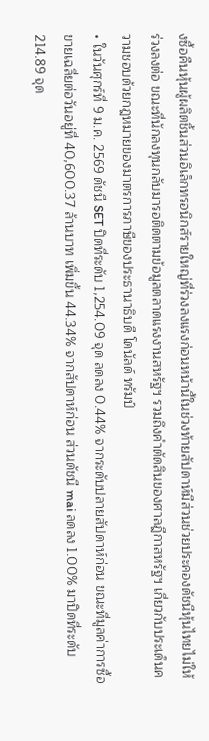งซื้อคืนหุ้นผู้ผลิตชิ้นส่วนอิเล็กทรอนิกส์รายใหญ่ที่ร่วงลงแรงก่อนหน้านี้ในช่วงท้ายสัปดาห์มีส่วนช่วยประคองดัชนีหุ้นไทยไม่ให้ร่วงลงต่อ ขณะที่นักลงทุนกลับมารอติดตามข้อมูลตลาดแรงงานสหรัฐฯ รวมถึงคำตัดสินของศาลฎีกาสหรัฐฯ เกี่ยวกับประเด็นความชอบด้วยกฎหมายของมาตรการภาษีของประธานาธิบดี โดนัลด์ ทรัมป์
• ในวันศุกร์ที่ 9 ม.ค. 2569 ดัชนี SET ปิดที่ระดับ 1,254.09 จุด ลดลง 0.44% จากระดับปลายสัปดาห์ก่อน ขณะที่มูลค่าการซื้อขายเฉลี่ยต่อวันอยู่ที่ 40,600.37 ล้านบาท เพิ่มขึ้น 44.34% จากสัปดาห์ก่อน ส่วนดัชนี mai ลดลง 1.00% มาปิดที่ระดับ 214.89 จุด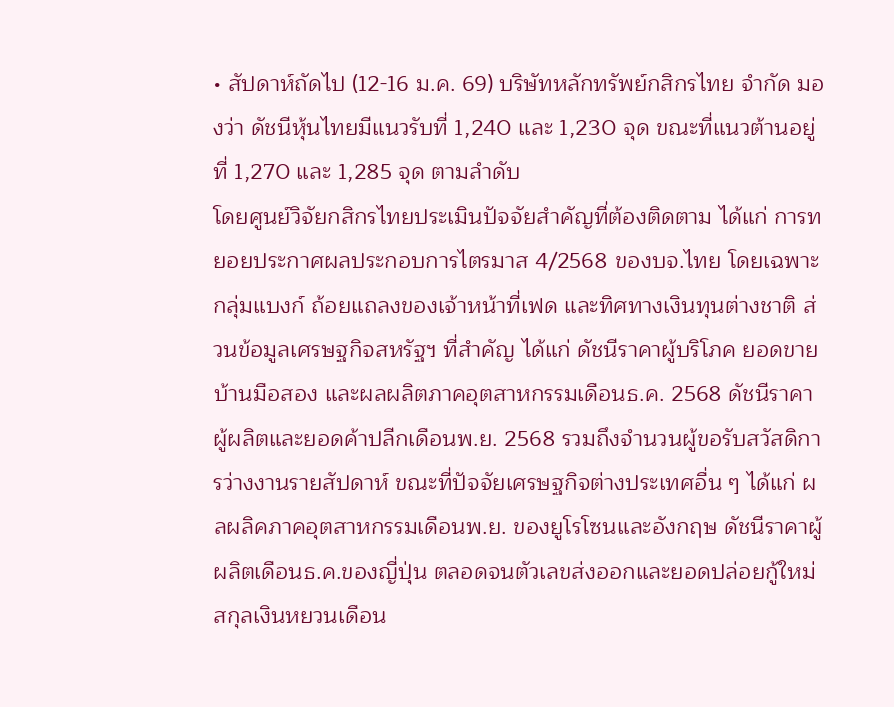• สัปดาห์ถัดไป (12-16 ม.ค. 69) บริษัทหลักทรัพย์กสิกรไทย จำกัด มองว่า ดัชนีหุ้นไทยมีแนวรับที่ 1,240 และ 1,230 จุด ขณะที่แนวต้านอยู่ที่ 1,270 และ 1,285 จุด ตามลำดับ
โดยศูนย์วิจัยกสิกรไทยประเมินปัจจัยสำคัญที่ต้องติดตาม ได้แก่ การทยอยประกาศผลประกอบการไตรมาส 4/2568 ของบจ.ไทย โดยเฉพาะกลุ่มแบงก์ ถ้อยแถลงของเจ้าหน้าที่เฟด และทิศทางเงินทุนต่างชาติ ส่วนข้อมูลเศรษฐกิจสหรัฐฯ ที่สำคัญ ได้แก่ ดัชนีราคาผู้บริโภค ยอดขายบ้านมือสอง และผลผลิตภาคอุตสาหกรรมเดือนธ.ค. 2568 ดัชนีราคาผู้ผลิตและยอดค้าปลีกเดือนพ.ย. 2568 รวมถึงจำนวนผู้ขอรับสวัสดิการว่างงานรายสัปดาห์ ขณะที่ปัจจัยเศรษฐกิจต่างประเทศอื่น ๆ ได้แก่ ผลผลิคภาคอุตสาหกรรมเดือนพ.ย. ของยูโรโซนและอังกฤษ ดัชนีราคาผู้ผลิตเดือนธ.ค.ของญี่ปุ่น ตลอดจนตัวเลขส่งออกและยอดปล่อยกู้ใหม่สกุลเงินหยวนเดือน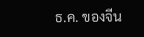ธ.ค. ของจีน